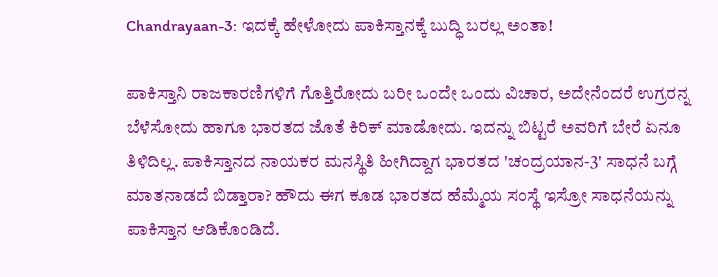Chandrayaan-3: ಇದಕ್ಕೆ ಹೇಳೋದು ಪಾಕಿಸ್ತಾನಕ್ಕೆ ಬುದ್ಧಿ ಬರಲ್ಲ ಅಂತಾ!

ಪಾಕಿಸ್ತಾನಿ ರಾಜಕಾರಣಿಗಳಿಗೆ ಗೊತ್ತಿರೋದು ಬರೀ ಒಂದೇ ಒಂದು ವಿಚಾರ, ಅದೇನೆಂದರೆ ಉಗ್ರರನ್ನ ಬೆಳೆಸೋದು ಹಾಗೂ ಭಾರತದ ಜೊತೆ ಕಿರಿಕ್ ಮಾಡೋದು. ಇದನ್ನು ಬಿಟ್ಟರೆ ಅವರಿಗೆ ಬೇರೆ ಏನೂ ತಿಳಿದಿಲ್ಲ. ಪಾಕಿಸ್ತಾನದ ನಾಯಕರ ಮನಸ್ಥಿತಿ ಹೀಗಿದ್ದಾಗ ಭಾರತದ 'ಚಂದ್ರಯಾನ-3' ಸಾಧನೆ ಬಗ್ಗೆ ಮಾತನಾಡದೆ ಬಿಡ್ತಾರಾ? ಹೌದು ಈಗ ಕೂಡ ಭಾರತದ ಹೆಮ್ಮೆಯ ಸಂಸ್ಥೆ ಇಸ್ರೋ ಸಾಧನೆಯನ್ನು ಪಾಕಿಸ್ತಾನ ಆಡಿಕೊಂಡಿದೆ.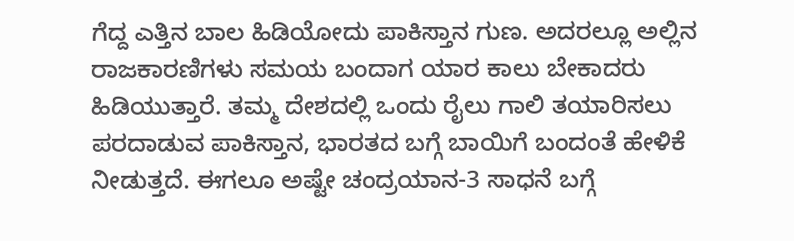ಗೆದ್ದ ಎತ್ತಿನ ಬಾಲ ಹಿಡಿಯೋದು ಪಾಕಿಸ್ತಾನ ಗುಣ. ಅದರಲ್ಲೂ ಅಲ್ಲಿನ ರಾಜಕಾರಣಿಗಳು ಸಮಯ ಬಂದಾಗ ಯಾರ ಕಾಲು ಬೇಕಾದರು ಹಿಡಿಯುತ್ತಾರೆ. ತಮ್ಮ ದೇಶದಲ್ಲಿ ಒಂದು ರೈಲು ಗಾಲಿ ತಯಾರಿಸಲು ಪರದಾಡುವ ಪಾಕಿಸ್ತಾನ, ಭಾರತದ ಬಗ್ಗೆ ಬಾಯಿಗೆ ಬಂದಂತೆ ಹೇಳಿಕೆ ನೀಡುತ್ತದೆ. ಈಗಲೂ ಅಷ್ಟೇ ಚಂದ್ರಯಾನ-3 ಸಾಧನೆ ಬಗ್ಗೆ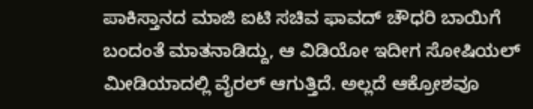ಪಾಕಿಸ್ತಾನದ ಮಾಜಿ ಐಟಿ ಸಚಿವ ಫಾವದ್ ಚೌಧರಿ ಬಾಯಿಗೆ ಬಂದಂತೆ ಮಾತನಾಡಿದ್ದು, ಆ ವಿಡಿಯೋ ಇದೀಗ ಸೋಷಿಯಲ್ ಮೀಡಿಯಾದಲ್ಲಿ ವೈರಲ್ ಆಗುತ್ತಿದೆ. ಅಲ್ಲದೆ ಆಕ್ರೋಶವೂ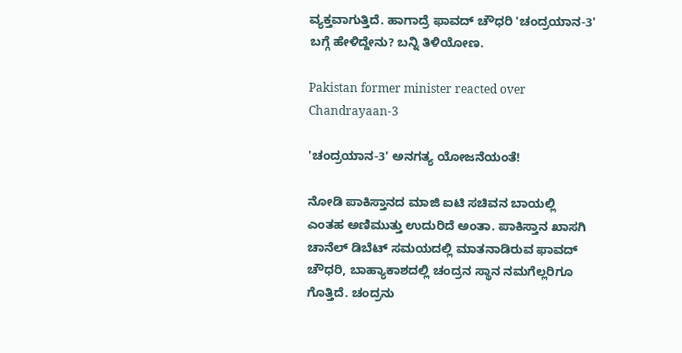ವ್ಯಕ್ತವಾಗುತ್ತಿದೆ. ಹಾಗಾದ್ರೆ ಫಾವದ್ ಚೌಧರಿ 'ಚಂದ್ರಯಾನ-3' ಬಗ್ಗೆ ಹೇಳಿದ್ದೇನು? ಬನ್ನಿ ತಿಳಿಯೋಣ.

Pakistan former minister reacted over Chandrayaan-3

'ಚಂದ್ರಯಾನ-3' ಅನಗತ್ಯ ಯೋಜನೆಯಂತೆ!

ನೋಡಿ ಪಾಕಿಸ್ತಾನದ ಮಾಜಿ ಐಟಿ ಸಚಿವನ ಬಾಯಲ್ಲಿ ಎಂತಹ ಅಣಿಮುತ್ತು ಉದುರಿದೆ ಅಂತಾ. ಪಾಕಿಸ್ತಾನ ಖಾಸಗಿ ಚಾನೆಲ್ ಡಿಬೆಟ್ ಸಮಯದಲ್ಲಿ ಮಾತನಾಡಿರುವ ಫಾವದ್ ಚೌಧರಿ, ಬಾಹ್ಯಾಕಾಶದಲ್ಲಿ ಚಂದ್ರನ ಸ್ಥಾನ ನಮಗೆಲ್ಲರಿಗೂ ಗೊತ್ತಿದೆ. ಚಂದ್ರನು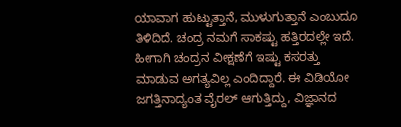ಯಾವಾಗ ಹುಟ್ಟುತ್ತಾನೆ, ಮುಳುಗುತ್ತಾನೆ ಎಂಬುದೂ ತಿಳಿದಿದೆ. ಚಂದ್ರ ನಮಗೆ ಸಾಕಷ್ಟು ಹತ್ತಿರದಲ್ಲೇ ಇದೆ. ಹೀಗಾಗಿ ಚಂದ್ರನ ವೀಕ್ಷಣೆಗೆ ಇಷ್ಟು ಕಸರತ್ತು ಮಾಡುವ ಅಗತ್ಯವಿಲ್ಲ ಎಂದಿದ್ದಾರೆ. ಈ ವಿಡಿಯೋ ಜಗತ್ತಿನಾದ್ಯಂತ ವೈರಲ್ ಆಗುತ್ತಿದ್ದು, ವಿಜ್ಞಾನದ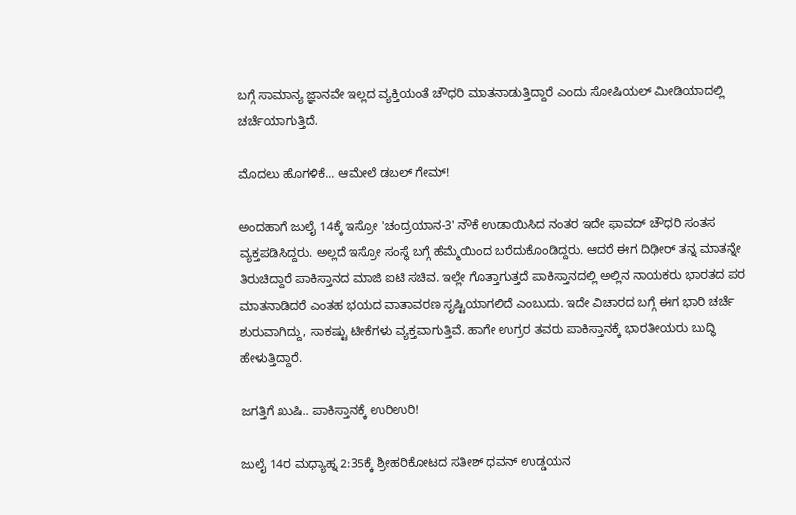ಬಗ್ಗೆ ಸಾಮಾನ್ಯ ಜ್ಞಾನವೇ ಇಲ್ಲದ ವ್ಯಕ್ತಿಯಂತೆ ಚೌಧರಿ ಮಾತನಾಡುತ್ತಿದ್ದಾರೆ ಎಂದು ಸೋಷಿಯಲ್ ಮೀಡಿಯಾದಲ್ಲಿ ಚರ್ಚೆಯಾಗುತ್ತಿದೆ.

ಮೊದಲು ಹೊಗಳಿಕೆ... ಆಮೇಲೆ ಡಬಲ್ ಗೇಮ್!

ಅಂದಹಾಗೆ ಜುಲೈ 14ಕ್ಕೆ ಇಸ್ರೋ 'ಚಂದ್ರಯಾನ-3' ನೌಕೆ ಉಡಾಯಿಸಿದ ನಂತರ ಇದೇ ಫಾವದ್ ಚೌಧರಿ ಸಂತಸ ವ್ಯಕ್ತಪಡಿಸಿದ್ದರು. ಅಲ್ಲದೆ ಇಸ್ರೋ ಸಂಸ್ಥೆ ಬಗ್ಗೆ ಹೆಮ್ಮೆಯಿಂದ ಬರೆದುಕೊಂಡಿದ್ದರು. ಆದರೆ ಈಗ ದಿಢೀರ್ ತನ್ನ ಮಾತನ್ನೇ ತಿರುಚಿದ್ದಾರೆ ಪಾಕಿಸ್ತಾನದ ಮಾಜಿ ಐಟಿ ಸಚಿವ. ಇಲ್ಲೇ ಗೊತ್ತಾಗುತ್ತದೆ ಪಾಕಿಸ್ತಾನದಲ್ಲಿ ಅಲ್ಲಿನ ನಾಯಕರು ಭಾರತದ ಪರ ಮಾತನಾಡಿದರೆ ಎಂತಹ ಭಯದ ವಾತಾವರಣ ಸೃಷ್ಟಿಯಾಗಲಿದೆ ಎಂಬುದು. ಇದೇ ವಿಚಾರದ ಬಗ್ಗೆ ಈಗ ಭಾರಿ ಚರ್ಚೆ ಶುರುವಾಗಿದ್ದು, ಸಾಕಷ್ಟು ಟೀಕೆಗಳು ವ್ಯಕ್ತವಾಗುತ್ತಿವೆ. ಹಾಗೇ ಉಗ್ರರ ತವರು ಪಾಕಿಸ್ತಾನಕ್ಕೆ ಭಾರತೀಯರು ಬುದ್ಧಿ ಹೇಳುತ್ತಿದ್ದಾರೆ.

ಜಗತ್ತಿಗೆ ಖುಷಿ.. ಪಾಕಿಸ್ತಾನಕ್ಕೆ ಉರಿಉರಿ!

ಜುಲೈ 14ರ ಮಧ್ಯಾಹ್ನ 2:35ಕ್ಕೆ ಶ್ರೀಹರಿಕೋಟದ ಸತೀಶ್ ಧವನ್ ಉಡ್ಡಯನ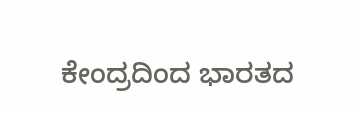ಕೇಂದ್ರದಿಂದ ಭಾರತದ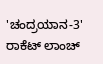'ಚಂದ್ರಯಾನ-3' ರಾಕೆಟ್ ಲಾಂಚ್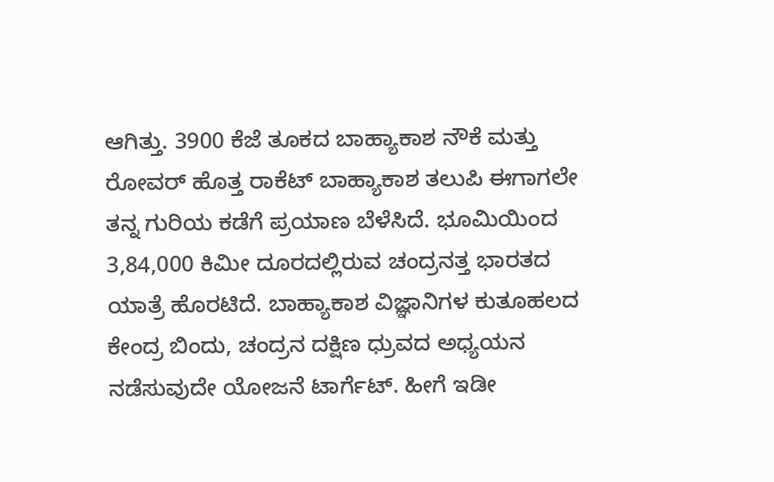ಆಗಿತ್ತು. 3900 ಕೆಜೆ ತೂಕದ ಬಾಹ್ಯಾಕಾಶ ನೌಕೆ ಮತ್ತು ರೋವರ್ ಹೊತ್ತ ರಾಕೆಟ್ ಬಾಹ್ಯಾಕಾಶ ತಲುಪಿ ಈಗಾಗಲೇ ತನ್ನ ಗುರಿಯ ಕಡೆಗೆ ಪ್ರಯಾಣ ಬೆಳೆಸಿದೆ. ಭೂಮಿಯಿಂದ 3,84,000 ಕಿಮೀ ದೂರದಲ್ಲಿರುವ ಚಂದ್ರನತ್ತ ಭಾರತದ ಯಾತ್ರೆ ಹೊರಟಿದೆ. ಬಾಹ್ಯಾಕಾಶ ವಿಜ್ಞಾನಿಗಳ ಕುತೂಹಲದ ಕೇಂದ್ರ ಬಿಂದು, ಚಂದ್ರನ ದಕ್ಷಿಣ ಧ್ರುವದ ಅಧ್ಯಯನ ನಡೆಸುವುದೇ ಯೋಜನೆ ಟಾರ್ಗೆಟ್. ಹೀಗೆ ಇಡೀ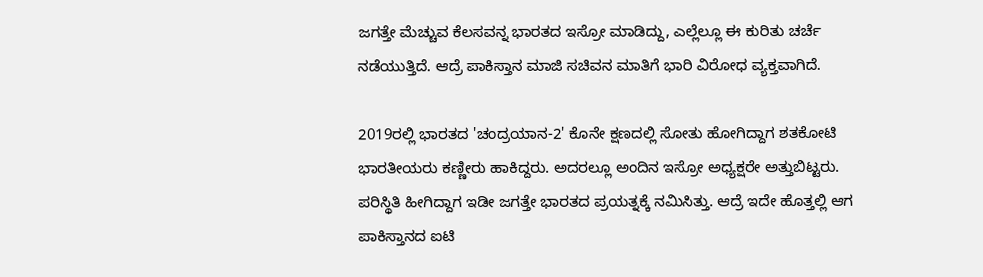ಜಗತ್ತೇ ಮೆಚ್ಚುವ ಕೆಲಸವನ್ನ ಭಾರತದ ಇಸ್ರೋ ಮಾಡಿದ್ದು, ಎಲ್ಲೆಲ್ಲೂ ಈ ಕುರಿತು ಚರ್ಚೆ ನಡೆಯುತ್ತಿದೆ. ಆದ್ರೆ ಪಾಕಿಸ್ತಾನ ಮಾಜಿ ಸಚಿವನ ಮಾತಿಗೆ ಭಾರಿ ವಿರೋಧ ವ್ಯಕ್ತವಾಗಿದೆ.

2019ರಲ್ಲಿ ಭಾರತದ 'ಚಂದ್ರಯಾನ-2' ಕೊನೇ ಕ್ಷಣದಲ್ಲಿ ಸೋತು ಹೋಗಿದ್ದಾಗ ಶತಕೋಟಿ ಭಾರತೀಯರು ಕಣ್ಣೀರು ಹಾಕಿದ್ದರು. ಅದರಲ್ಲೂ ಅಂದಿನ ಇಸ್ರೋ ಅಧ್ಯಕ್ಷರೇ ಅತ್ತುಬಿಟ್ಟರು. ಪರಿಸ್ಥಿತಿ ಹೀಗಿದ್ದಾಗ ಇಡೀ ಜಗತ್ತೇ ಭಾರತದ ಪ್ರಯತ್ನಕ್ಕೆ ನಮಿಸಿತ್ತು. ಆದ್ರೆ ಇದೇ ಹೊತ್ತಲ್ಲಿ ಆಗ ಪಾಕಿಸ್ತಾನದ ಐಟಿ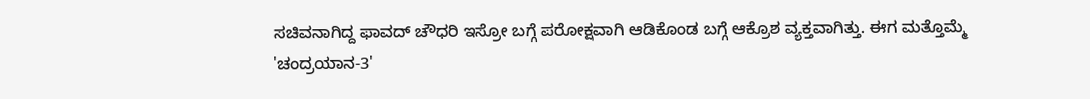ಸಚಿವನಾಗಿದ್ದ ಫಾವದ್ ಚೌಧರಿ ಇಸ್ರೋ ಬಗ್ಗೆ ಪರೋಕ್ಷವಾಗಿ ಆಡಿಕೊಂಡ ಬಗ್ಗೆ ಆಕ್ರೊಶ ವ್ಯಕ್ತವಾಗಿತ್ತು. ಈಗ ಮತ್ತೊಮ್ಮೆ 'ಚಂದ್ರಯಾನ-3'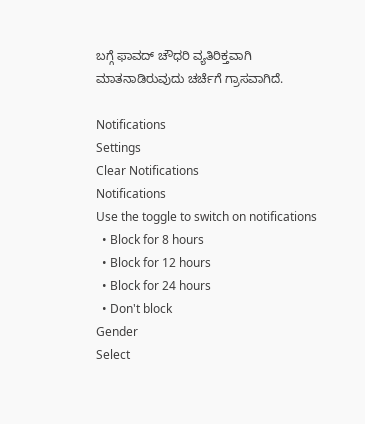ಬಗ್ಗೆ ಫಾವದ್ ಚೌಧರಿ ವ್ಯತಿರಿಕ್ತವಾಗಿ ಮಾತನಾಡಿರುವುದು ಚರ್ಚೆಗೆ ಗ್ರಾಸವಾಗಿದೆ.

Notifications
Settings
Clear Notifications
Notifications
Use the toggle to switch on notifications
  • Block for 8 hours
  • Block for 12 hours
  • Block for 24 hours
  • Don't block
Gender
Select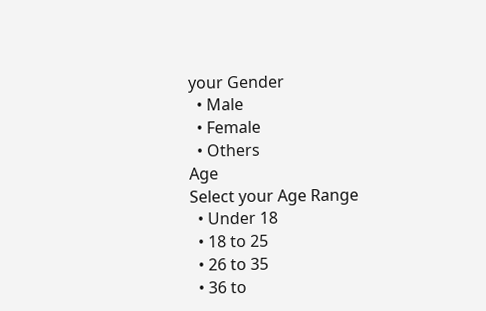your Gender
  • Male
  • Female
  • Others
Age
Select your Age Range
  • Under 18
  • 18 to 25
  • 26 to 35
  • 36 to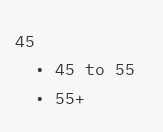45
  • 45 to 55
  • 55+